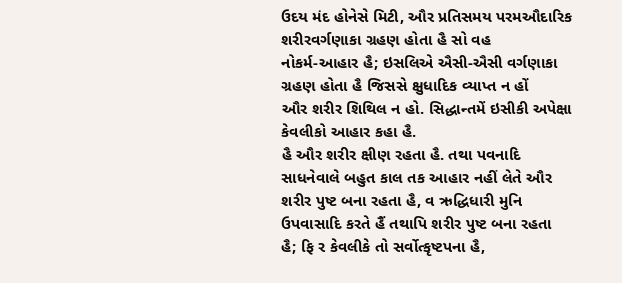ઉદય મંદ હોનેસે મિટી, ઔર પ્રતિસમય પરમઔદારિક શરીરવર્ગણાકા ગ્રહણ હોતા હૈ સો વહ
નોકર્મ-આહાર હૈ; ઇસલિએ ઐસી-ઐસી વર્ગણાકા ગ્રહણ હોતા હૈ જિસસે ક્ષુધાદિક વ્યાપ્ત ન હોં
ઔર શરીર શિથિલ ન હો. સિદ્ધાન્તમેં ઇસીકી અપેક્ષા કેવલીકો આહાર કહા હૈ.
હૈ ઔર શરીર ક્ષીણ રહતા હૈ. તથા પવનાદિ સાધનેવાલે બહુત કાલ તક આહાર નહીં લેતે ઔર
શરીર પુષ્ટ બના રહતા હૈ, વ ઋદ્ધિધારી મુનિ ઉપવાસાદિ કરતે હૈં તથાપિ શરીર પુષ્ટ બના રહતા
હૈ; ફિ ર કેવલીકે તો સર્વોત્કૃષ્ટપના હૈ,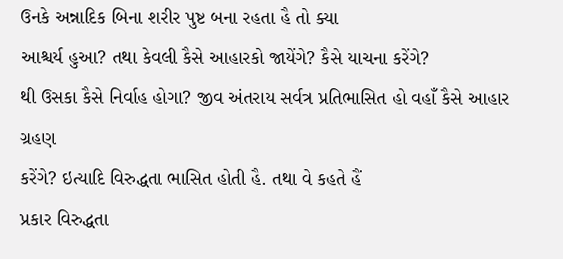ઉનકે અન્નાદિક બિના શરીર પુષ્ટ બના રહતા હૈ તો ક્યા
આશ્ચર્ય હુઆ? તથા કેવલી કૈસે આહારકો જાયેંગે? કૈસે યાચના કરેંગે?
થી ઉસકા કૈસે નિર્વાહ હોગા? જીવ અંતરાય સર્વત્ર પ્રતિભાસિત હો વહાઁ કૈસે આહાર ગ્રહણ
કરેંગે? ઇત્યાદિ વિરુદ્ધતા ભાસિત હોતી હૈ. તથા વે કહતે હૈં
પ્રકાર વિરુદ્ધતા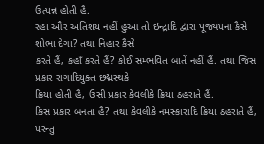ઉત્પન્ન હોતી હૈ.
રહા ઔર અતિશય નહીં હુઆ તો ઇન્દ્રાદિ દ્વારા પૂજ્યપના કૈસે શોભા દેગા? તથા નિહાર કૈસે
કરતે હૈં, કહાઁ કરતે હૈં? કોઈ સમ્ભવિત બાતેં નહીં હૈં. તથા જિસ પ્રકાર રાગાદિયુક્ત છદ્મસ્થકે
ક્રિયા હોતી હૈ, ઉસી પ્રકાર કેવલીકે ક્રિયા ઠહરાતે હૈં.
કિસ પ્રકાર બનતા હૈ? તથા કેવલીકે નમસ્કારાદિ ક્રિયા ઠહરાતે હૈં, પરન્તુ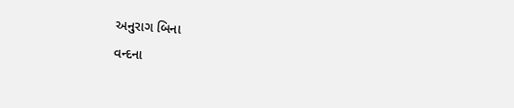અનુરાગ બિના
વન્દના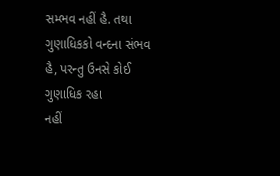સમ્ભવ નહીં હૈ. તથા ગુણાધિકકો વન્દના સંભવ હૈ, પરન્તુ ઉનસે કોઈ ગુણાધિક રહા
નહીં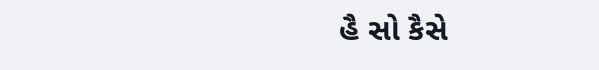હૈ સો કૈસે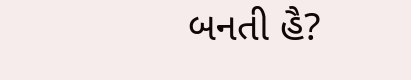બનતી હૈ?